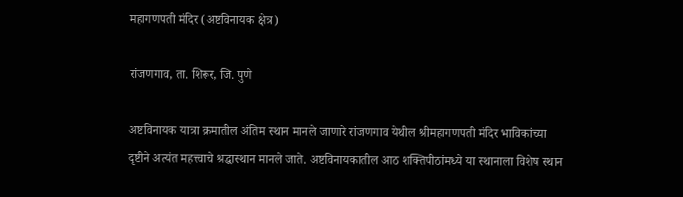महागणपती मंदिर (अष्टविनायक क्षेत्र)

रांजणगाव, ता. शिरूर, जि. पुणे

अष्टविनायक यात्रा क्रमातील अंतिम स्थान मानले जाणारे रांजणगाव येथील श्रीमहागणपती मंदिर भाविकांच्या दृष्टीने अत्यंत महत्त्वाचे श्रद्धास्थान मानले जाते. अष्टविनायकातील आठ शक्तिपीठांमध्ये या स्थानाला विशेष स्थान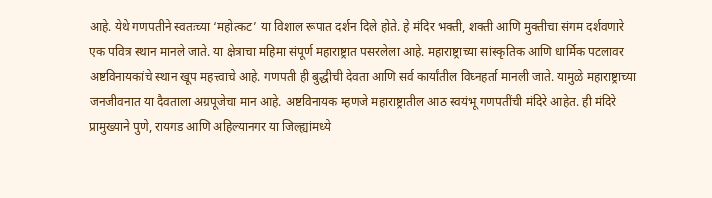आहे. येथे गणपतीने स्वतःच्या ‘महोत्कट’ या विशाल रूपात दर्शन दिले होते. हे मंदिर भक्ती, शक्ती आणि मुक्तीचा संगम दर्शवणारे एक पवित्र स्थान मानले जाते. या क्षेत्राचा महिमा संपूर्ण महाराष्ट्रात पसरलेला आहे. महाराष्ट्राच्या सांस्कृतिक आणि धार्मिक पटलावर अष्टविनायकांचे स्थान खूप महत्त्वाचे आहे. गणपती ही बुद्धीची देवता आणि सर्व कार्यांतील विघ्नहर्ता मानली जाते. यामुळे महाराष्ट्राच्या जनजीवनात या दैवताला अग्रपूजेचा मान आहे. अष्टविनायक म्हणजे महाराष्ट्रातील आठ स्वयंभू गणपतींची मंदिरे आहेत. ही मंदिरे प्रामुख्याने पुणे, रायगड आणि अहिल्यानगर या जिल्ह्यांमध्ये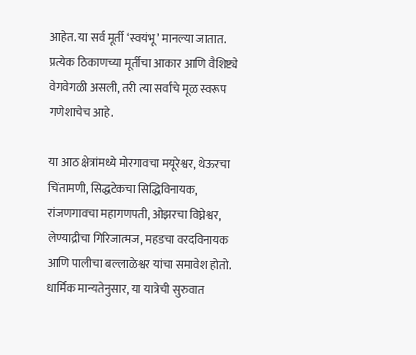आहेत. या सर्व मूर्ती ‘स्वयंभू’ मानल्या जातात. प्रत्येक ठिकाणच्या मूर्तीचा आकार आणि वैशिष्ट्ये वेगवेगळी असली, तरी त्या सर्वांचे मूळ स्वरूप गणेशाचेच आहे.

या आठ क्षेत्रांमध्ये मोरगावचा मयूरेश्वर, थेऊरचा चिंतामणी, सिद्धटेकचा सिद्धिविनायक, रांजणगावचा महागणपती, ओझरचा विघ्नेश्वर, लेण्याद्रीचा गिरिजात्मज, महडचा वरदविनायक आणि पालीचा बल्लाळेश्वर यांचा समावेश होतो. धार्मिक मान्यतेनुसार, या यात्रेची सुरुवात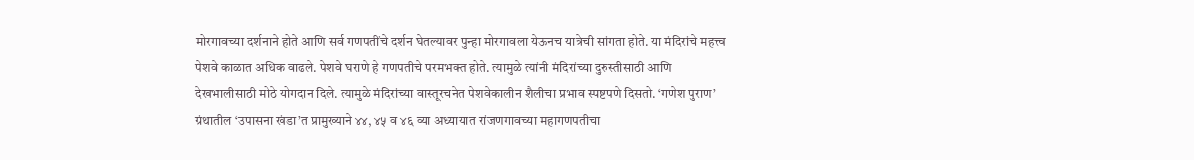मोरगावच्या दर्शनाने होते आणि सर्व गणपतींचे दर्शन घेतल्यावर पुन्हा मोरगावला येऊनच यात्रेची सांगता होते. या मंदिरांचे महत्त्व पेशवे काळात अधिक वाढले. पेशवे घराणे हे गणपतीचे परमभक्त होते. त्यामुळे त्यांनी मंदिरांच्या दुरुस्तीसाठी आणि देखभालीसाठी मोठे योगदान दिले. त्यामुळे मंदिरांच्या वास्तूरचनेत पेशवेकालीन शैलीचा प्रभाव स्पष्टपणे दिसतो. ‘गणेश पुराण’ ग्रंथातील ‘उपासना खंडा’त प्रामुख्याने ४४, ४५ व ४६ व्या अध्यायात रांजणगावच्या महागणपतीचा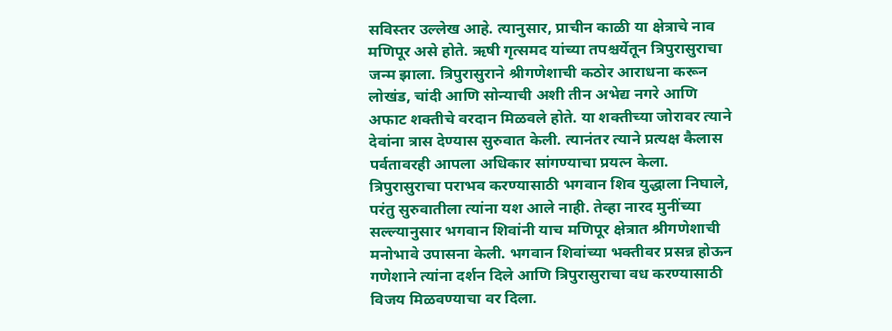सविस्तर उल्लेख आहे. त्यानुसार, प्राचीन काळी या क्षेत्राचे नाव मणिपूर असे होते. ऋषी गृत्समद यांच्या तपश्चर्येतून त्रिपुरासुराचा जन्म झाला. त्रिपुरासुराने श्रीगणेशाची कठोर आराधना करून लोखंड, चांदी आणि सोन्याची अशी तीन अभेद्य नगरे आणि अफाट शक्तीचे वरदान मिळवले होते. या शक्तीच्या जोरावर त्याने देवांना त्रास देण्यास सुरुवात केली. त्यानंतर त्याने प्रत्यक्ष कैलास पर्वतावरही आपला अधिकार सांगण्याचा प्रयत्न केला. त्रिपुरासुराचा पराभव करण्यासाठी भगवान शिव युद्धाला निघाले, परंतु सुरुवातीला त्यांना यश आले नाही. तेव्हा नारद मुनींच्या सल्ल्यानुसार भगवान शिवांनी याच मणिपूर क्षेत्रात श्रीगणेशाची मनोभावे उपासना केली. भगवान शिवांच्या भक्तीवर प्रसन्न होऊन गणेशाने त्यांना दर्शन दिले आणि त्रिपुरासुराचा वध करण्यासाठी विजय मिळवण्याचा वर दिला.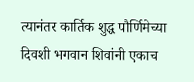त्यानंतर कार्तिक शुद्ध पौर्णिमेच्या दिवशी भगवान शिवांनी एकाच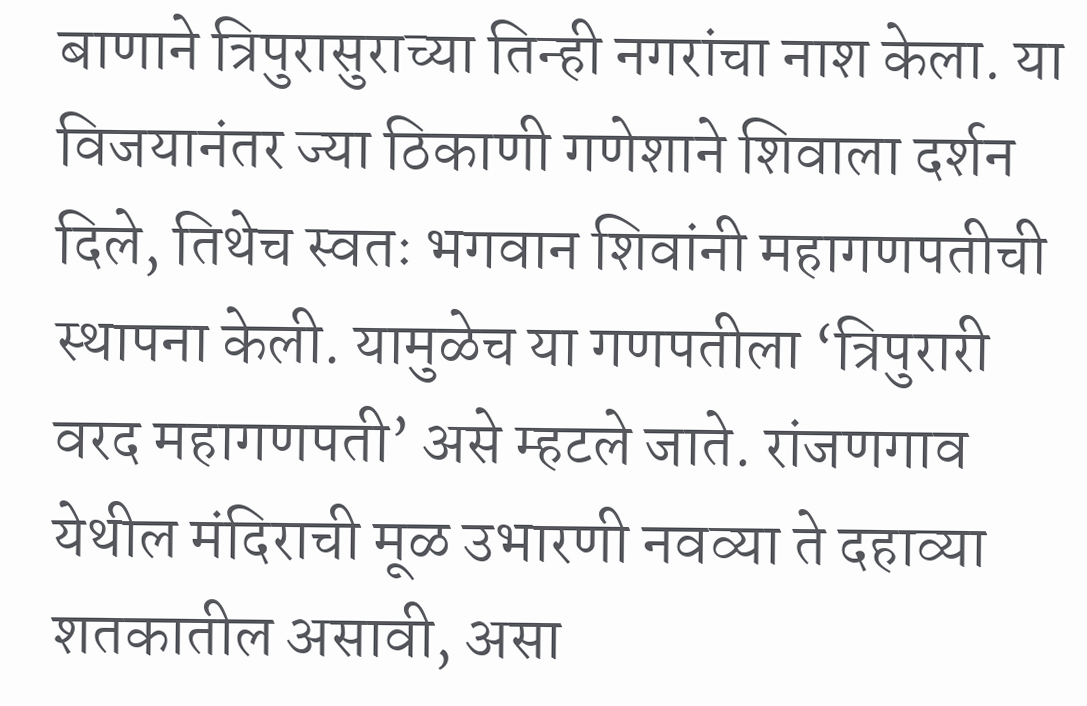बाणाने त्रिपुरासुराच्या तिन्ही नगरांचा नाश केला. या विजयानंतर ज्या ठिकाणी गणेशाने शिवाला दर्शन दिले, तिथेच स्वतः भगवान शिवांनी महागणपतीची स्थापना केली. यामुळेच या गणपतीला ‘त्रिपुरारी वरद महागणपती’ असे म्हटले जाते. रांजणगाव येथील मंदिराची मूळ उभारणी नवव्या ते दहाव्या शतकातील असावी, असा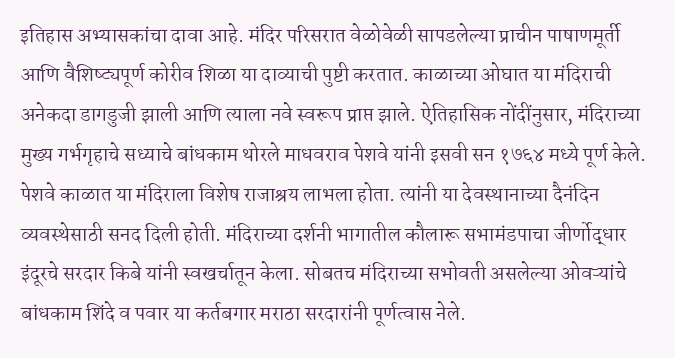इतिहास अभ्यासकांचा दावा आहे. मंदिर परिसरात वेळोवेळी सापडलेल्या प्राचीन पाषाणमूर्ती आणि वैशिष्ट्यपूर्ण कोरीव शिळा या दाव्याची पुष्टी करतात. काळाच्या ओघात या मंदिराची अनेकदा डागडुजी झाली आणि त्याला नवे स्वरूप प्राप्त झाले. ऐतिहासिक नोंदींनुसार, मंदिराच्या मुख्य गर्भगृहाचे सध्याचे बांधकाम थोरले माधवराव पेशवे यांनी इसवी सन १७६४ मध्ये पूर्ण केले. पेशवे काळात या मंदिराला विशेष राजाश्रय लाभला होता. त्यांनी या देवस्थानाच्या दैनंदिन व्यवस्थेसाठी सनद दिली होती. मंदिराच्या दर्शनी भागातील कौलारू सभामंडपाचा जीर्णोद्धार इंदूरचे सरदार किबे यांनी स्वखर्चातून केला. सोबतच मंदिराच्या सभोवती असलेल्या ओवऱ्यांचे बांधकाम शिंदे व पवार या कर्तबगार मराठा सरदारांनी पूर्णत्वास नेले.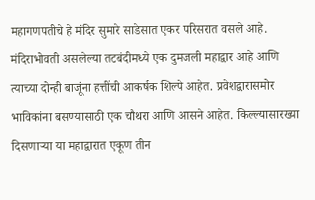महागणपतीचे हे मंदिर सुमारे साडेसात एकर परिसरात वसले आहे. मंदिराभोवती असलेल्या तटबंदीमध्ये एक दुमजली महाद्वार आहे आणि त्याच्या दोन्ही बाजूंना हत्तींची आकर्षक शिल्पे आहेत. प्रवेशद्वारासमोर भाविकांना बसण्यासाठी एक चौथरा आणि आसने आहेत. किल्ल्यासारख्या दिसणाऱ्या या महाद्वारात एकूण तीन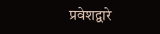प्रवेशद्वारे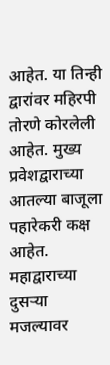आहेत. या तिन्ही द्वारांवर महिरपी तोरणे कोरलेली आहेत. मुख्य प्रवेशद्वाराच्या आतल्या बाजूला पहारेकरी कक्ष आहेत. महाद्वाराच्या दुसऱ्या मजल्यावर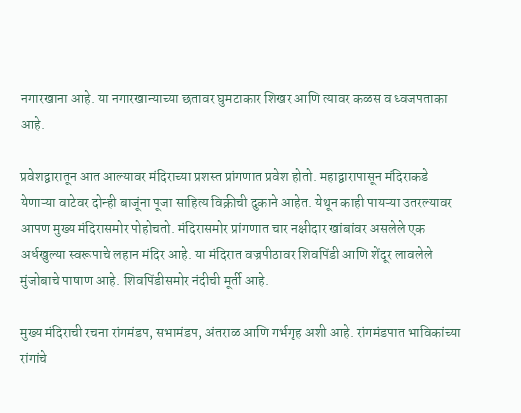नगारखाना आहे. या नगारखान्याच्या छतावर घुमटाकार शिखर आणि त्यावर कळस व ध्वजपताका आहे.

प्रवेशद्वारातून आत आल्यावर मंदिराच्या प्रशस्त प्रांगणात प्रवेश होतो. महाद्वारापासून मंदिराकडे येणाऱ्या वाटेवर दोन्ही बाजूंना पूजा साहित्य विक्रीची दुकाने आहेत. येथून काही पायऱ्या उतरल्यावर आपण मुख्य मंदिरासमोर पोहोचतो. मंदिरासमोर प्रांगणात चार नक्षीदार खांबांवर असलेले एक अर्धखुल्या स्वरूपाचे लहान मंदिर आहे. या मंदिरात वज्रपीठावर शिवपिंडी आणि शेंदूर लावलेले मुंजोबाचे पाषाण आहे. शिवपिंडीसमोर नंदीची मूर्ती आहे.

मुख्य मंदिराची रचना रांगमंडप, सभामंडप, अंतराळ आणि गर्भगृह अशी आहे. रांगमंडपात भाविकांच्या रांगांचे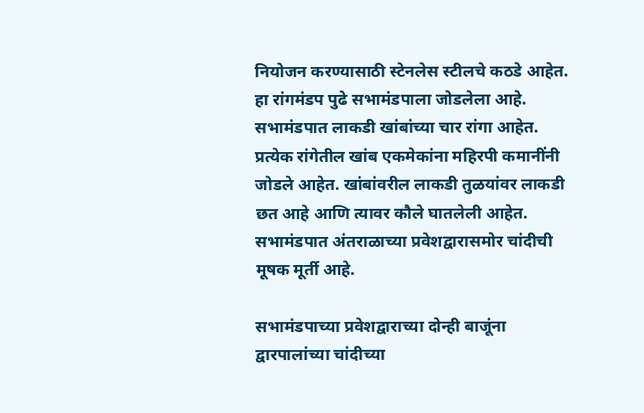नियोजन करण्यासाठी स्टेनलेस स्टीलचे कठडे आहेत. हा रांगमंडप पुढे सभामंडपाला जोडलेला आहे. सभामंडपात लाकडी खांबांच्या चार रांगा आहेत. प्रत्येक रांगेतील खांब एकमेकांना महिरपी कमानींनी जोडले आहेत. खांबांवरील लाकडी तुळयांवर लाकडी छत आहे आणि त्यावर कौले घातलेली आहेत. सभामंडपात अंतराळाच्या प्रवेशद्वारासमोर चांदीची मूषक मूर्ती आहे.

सभामंडपाच्या प्रवेशद्वाराच्या दोन्ही बाजूंना द्वारपालांच्या चांदीच्या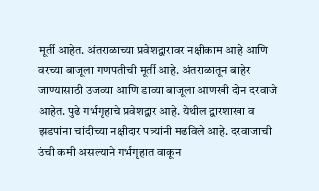मूर्ती आहेत. अंतराळाच्या प्रवेशद्वारावर नक्षीकाम आहे आणि वरच्या बाजूला गणपतीची मूर्ती आहे. अंतराळातून बाहेर जाण्यासाठी उजव्या आणि डाव्या बाजूला आणखी दोन दरवाजे आहेत. पुढे गर्भगृहाचे प्रवेशद्वार आहे. येथील द्वारशाखा व झडपांना चांदीच्या नक्षीदार पत्र्यांनी मढविले आहे. दरवाजाची उंची कमी असल्याने गर्भगृहात वाकून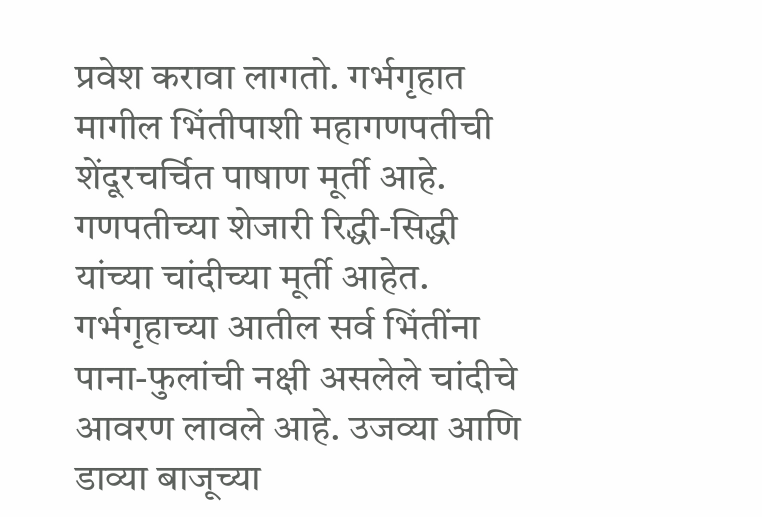प्रवेश करावा लागतो. गर्भगृहात मागील भिंतीपाशी महागणपतीची शेंदूरचर्चित पाषाण मूर्ती आहे. गणपतीच्या शेजारी रिद्धी-सिद्धी यांच्या चांदीच्या मूर्ती आहेत. गर्भगृहाच्या आतील सर्व भिंतींना पाना-फुलांची नक्षी असलेले चांदीचे आवरण लावले आहे. उजव्या आणि डाव्या बाजूच्या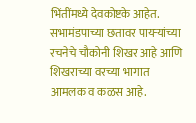भिंतींमध्ये देवकोष्टके आहेत. सभामंडपाच्या छतावर पायऱ्यांच्या रचनेचे चौकोनी शिखर आहे आणि शिखराच्या वरच्या भागात आमलक व कळस आहे.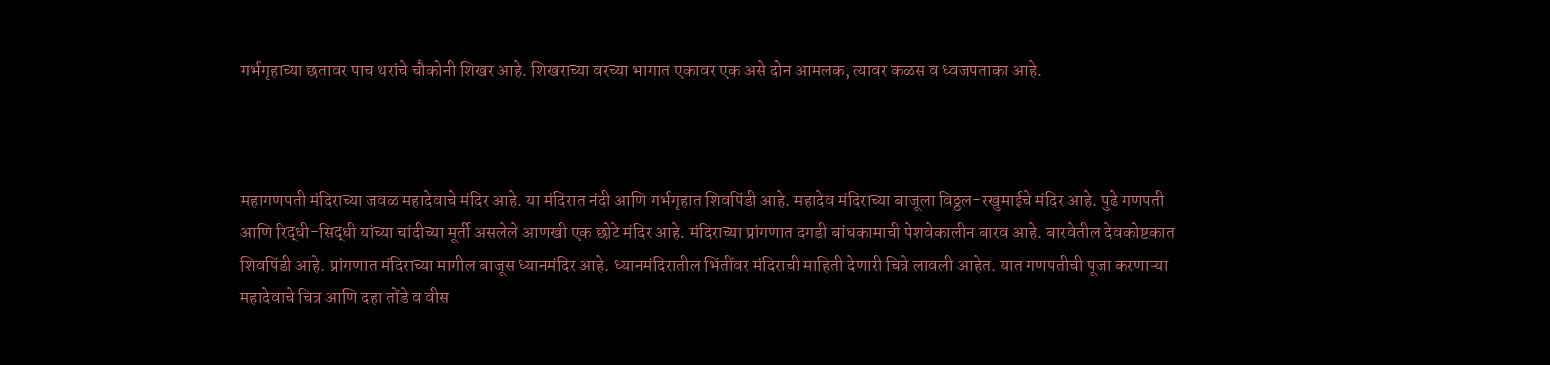गर्भगृहाच्या छतावर पाच थरांचे चौकोनी शिखर आहे. शिखराच्या वरच्या भागात एकावर एक असे दोन आमलक, त्यावर कळस व ध्वजपताका आहे.



महागणपती मंदिराच्या जवळ महादेवाचे मंदिर आहे. या मंदिरात नंदी आणि गर्भगृहात शिवपिंडी आहे. महादेव मंदिराच्या बाजूला विठ्ठल-रखुमाईचे मंदिर आहे. पुढे गणपती आणि रिद्धी-सिद्धी यांच्या चांदीच्या मूर्ती असलेले आणखी एक छोटे मंदिर आहे. मंदिराच्या प्रांगणात दगडी बांधकामाची पेशवेकालीन बारव आहे. बारवेतील देवकोष्टकात शिवपिंडी आहे. प्रांगणात मंदिराच्या मागील बाजूस ध्यानमंदिर आहे. ध्यानमंदिरातील भिंतींवर मंदिराची माहिती देणारी चित्रे लावली आहेत. यात गणपतीची पूजा करणाऱ्या महादेवाचे चित्र आणि दहा तोंडे व वीस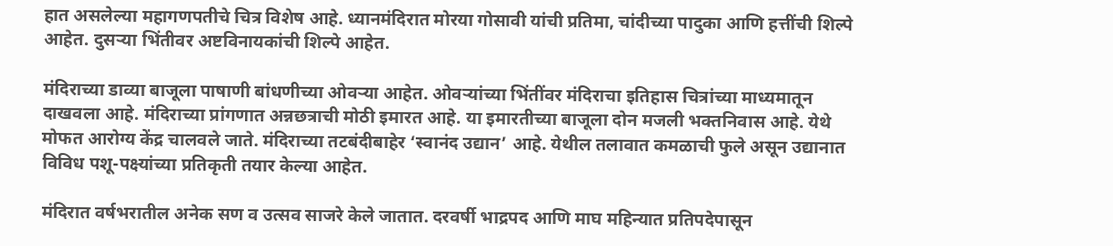हात असलेल्या महागणपतीचे चित्र विशेष आहे. ध्यानमंदिरात मोरया गोसावी यांची प्रतिमा, चांदीच्या पादुका आणि हत्तींची शिल्पे आहेत. दुसऱ्या भिंतीवर अष्टविनायकांची शिल्पे आहेत.

मंदिराच्या डाव्या बाजूला पाषाणी बांधणीच्या ओवऱ्या आहेत. ओवऱ्यांच्या भिंतींवर मंदिराचा इतिहास चित्रांच्या माध्यमातून दाखवला आहे. मंदिराच्या प्रांगणात अन्नछत्राची मोठी इमारत आहे. या इमारतीच्या बाजूला दोन मजली भक्तनिवास आहे. येथे मोफत आरोग्य केंद्र चालवले जाते. मंदिराच्या तटबंदीबाहेर ‘स्वानंद उद्यान’ आहे. येथील तलावात कमळाची फुले असून उद्यानात विविध पशू-पक्ष्यांच्या प्रतिकृती तयार केल्या आहेत.

मंदिरात वर्षभरातील अनेक सण व उत्सव साजरे केले जातात. दरवर्षी भाद्रपद आणि माघ महिन्यात प्रतिपदेपासून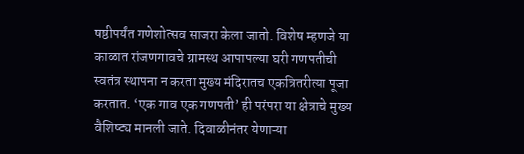षष्ठीपर्यंत गणेशोत्सव साजरा केला जातो. विशेष म्हणजे या काळात रांजणगावचे ग्रामस्थ आपापल्या घरी गणपतीची स्वतंत्र स्थापना न करता मुख्य मंदिरातच एकत्रितरीत्या पूजा करतात. ‘एक गाव एक गणपती’ ही परंपरा या क्षेत्राचे मुख्य वैशिष्ट्य मानली जाते. दिवाळीनंतर येणाऱ्या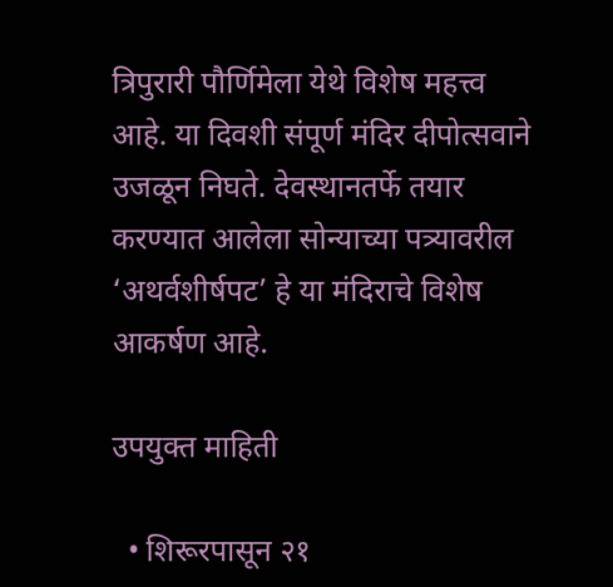त्रिपुरारी पौर्णिमेला येथे विशेष महत्त्व आहे. या दिवशी संपूर्ण मंदिर दीपोत्सवाने उजळून निघते. देवस्थानतर्फे तयार करण्यात आलेला सोन्याच्या पत्र्यावरील ‘अथर्वशीर्षपट’ हे या मंदिराचे विशेष आकर्षण आहे.

उपयुक्त माहिती

  • शिरूरपासून २१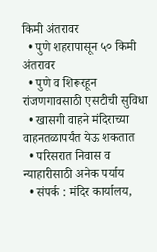किमी अंतरावर
  • पुणे शहरापासून ५० किमी अंतरावर
  • पुणे व शिरूरहून रांजणगावसाठी एसटीची सुविधा
  • खासगी वाहने मंदिराच्या वाहनतळापर्यंत येऊ शकतात
  • परिसरात निवास व न्याहारीसाठी अनेक पर्याय
  • संपर्क : मंदिर कार्यालय,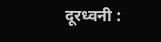दूरध्वनी :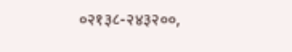०२१३८-२४३२००,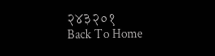२४३२०१
Back To Home